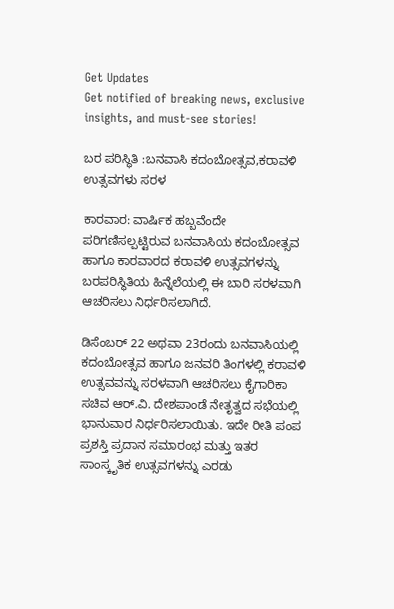Get Updates
Get notified of breaking news, exclusive insights, and must-see stories!

ಬರ ಪರಿಸ್ಥಿತಿ :ಬನವಾಸಿ ಕದಂಬೋತ್ಸವ,ಕರಾವಳಿ ಉತ್ಸವಗಳು ಸರಳ

ಕಾರವಾರ: ವಾರ್ಷಿಕ ಹಬ್ಬವೆಂದೇ ಪರಿಗಣಿಸಲ್ಪಟ್ಟಿರುವ ಬನವಾಸಿಯ ಕದಂಬೋತ್ಸವ ಹಾಗೂ ಕಾರವಾರದ ಕರಾವಳಿ ಉತ್ಸವಗಳನ್ನು ಬರಪರಿಸ್ಥಿತಿಯ ಹಿನ್ನೆಲೆಯಲ್ಲಿ ಈ ಬಾರಿ ಸರಳವಾಗಿ ಆಚರಿಸಲು ನಿರ್ಧರಿಸಲಾಗಿದೆ.

ಡಿಸೆಂಬರ್‌ 22 ಅಥವಾ 23ರಂದು ಬನವಾಸಿಯಲ್ಲಿ ಕದಂಬೋತ್ಸವ ಹಾಗೂ ಜನವರಿ ತಿಂಗಳಲ್ಲಿ ಕರಾವಳಿ ಉತ್ಸವವನ್ನು ಸರಳವಾಗಿ ಆಚರಿಸಲು ಕೈಗಾರಿಕಾ ಸಚಿವ ಆರ್‌.ವಿ. ದೇಶಪಾಂಡೆ ನೇತೃತ್ವದ ಸಭೆಯಲ್ಲಿ ಭಾನುವಾರ ನಿರ್ಧರಿಸಲಾಯಿತು. ಇದೇ ರೀತಿ ಪಂಪ ಪ್ರಶಸ್ತಿ ಪ್ರದಾನ ಸಮಾರಂಭ ಮತ್ತು ಇತರ ಸಾಂಸ್ಕೃತಿಕ ಉತ್ಸವಗಳನ್ನು ಎರಡು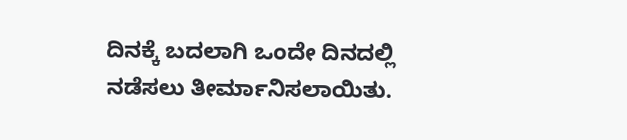ದಿನಕ್ಕೆ ಬದಲಾಗಿ ಒಂದೇ ದಿನದಲ್ಲಿ ನಡೆಸಲು ತೀರ್ಮಾನಿಸಲಾಯಿತು.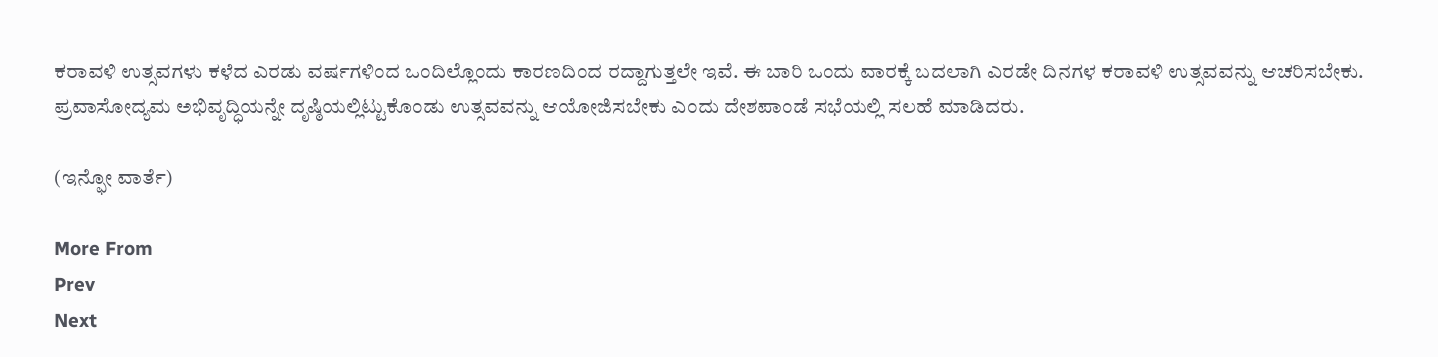ಕರಾವಳಿ ಉತ್ಸವಗಳು ಕಳೆದ ಎರಡು ವರ್ಷಗಳಿಂದ ಒಂದಿಲ್ಲೊಂದು ಕಾರಣದಿಂದ ರದ್ದಾಗುತ್ತಲೇ ಇವೆ. ಈ ಬಾರಿ ಒಂದು ವಾರಕ್ಕೆ ಬದಲಾಗಿ ಎರಡೇ ದಿನಗಳ ಕರಾವಳಿ ಉತ್ಸವವನ್ನು ಆಚರಿಸಬೇಕು. ಪ್ರವಾಸೋದ್ಯಮ ಅಭಿವೃದ್ಧಿಯನ್ನೇ ದೃಷ್ಠಿಯಲ್ಲಿಟ್ಟುಕೊಂಡು ಉತ್ಸವವನ್ನು ಆಯೋಜಿಸಬೇಕು ಎಂದು ದೇಶಪಾಂಡೆ ಸಭೆಯಲ್ಲಿ ಸಲಹೆ ಮಾಡಿದರು.

(ಇನ್ಫೋ ವಾರ್ತೆ)

More From
Prev
Next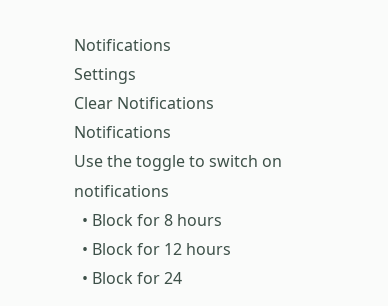Notifications
Settings
Clear Notifications
Notifications
Use the toggle to switch on notifications
  • Block for 8 hours
  • Block for 12 hours
  • Block for 24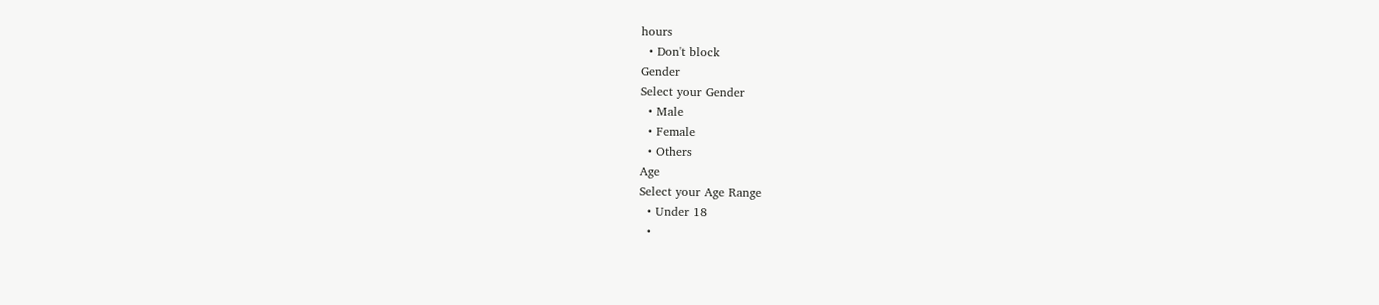hours
  • Don't block
Gender
Select your Gender
  • Male
  • Female
  • Others
Age
Select your Age Range
  • Under 18
  •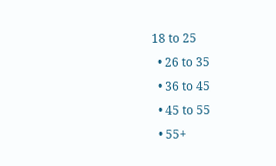18 to 25
  • 26 to 35
  • 36 to 45
  • 45 to 55
  • 55+